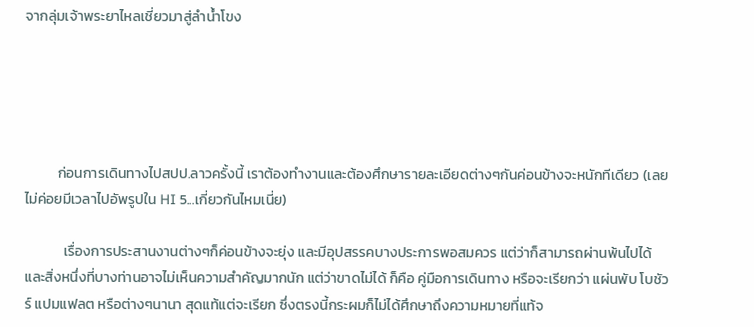จากลุ่มเจ้าพระยาไหลเชี่ยวมาสู่ลำน้ำโขง





          ก่อนการเดินทางไปสปป.ลาวครั้งนี้ เราต้องทำงานและต้องศึกษารายละเอียดต่างๆกันค่อนข้างจะหนักทีเดียว (เลยไม่ค่อยมีเวลาไปอัพรูปใน HI 5...เกี่ยวกันไหมเนี่ย)

            เรื่องการประสานงานต่างๆก็ค่อนข้างจะยุ่ง และมีอุปสรรคบางประการพอสมควร แต่ว่าก็สามารถผ่านพ้นไปได้ และสิ่งหนึ่งที่บางท่านอาจไม่เห็นความสำคัญมากนัก แต่ว่าขาดไม่ได้ ก็คือ คู่มือการเดินทาง หรือจะเรียกว่า แผ่นพับ โบชัวร์ แปมแฟลต หรือต่างๆนานา สุดแท้แต่จะเรียก ซึ่งตรงนี้กระผมก็ไม่ได้ศึกษาถึงความหมายที่แท้จ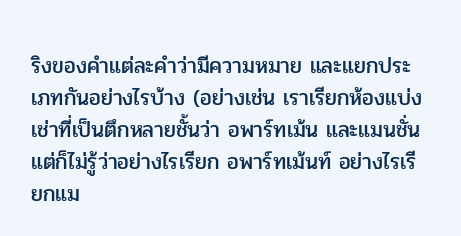ริงของคำแต่ละคำว่ามีความหมาย และแยกประเภทกันอย่างไรบ้าง (อย่างเช่น เราเรียกห้องแบ่งเช่าที่เป็นตึกหลายชั้นว่า อพาร์ทเม้น และแมนชั่น แต่ก็ไม่รู้ว่าอย่างไรเรียก อพาร์ทเม้นท์ อย่างไรเรียกแม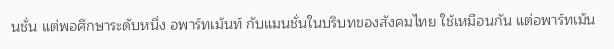นชั่น แต่พอศึกษาระดับหนึ่ง อพาร์ทเม้นท์ กับแมนชั่นในบริบทของสังคมไทย ใช้เหมือนกัน แต่อพาร์ทเม้น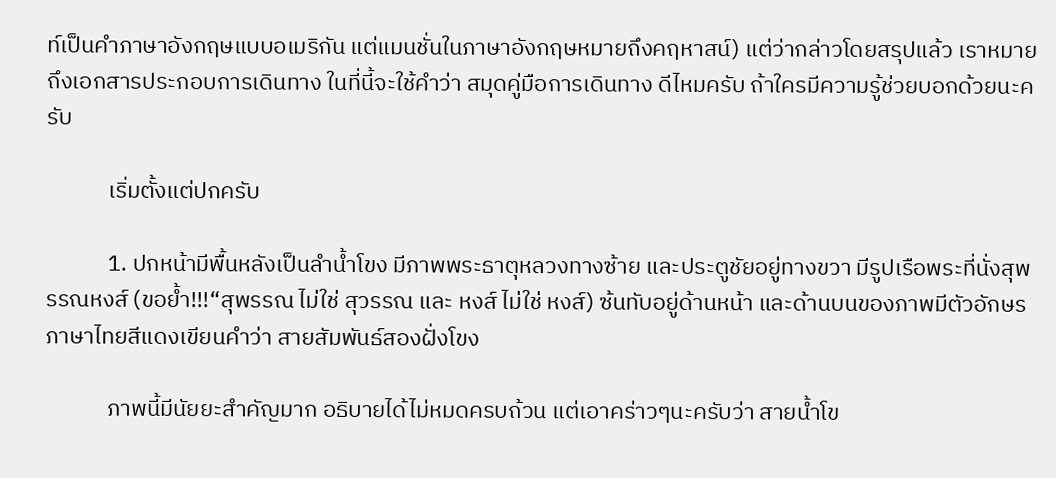ท์เป็นคำภาษาอังกฤษแบบอเมริกัน แต่แมนชั่นในภาษาอังกฤษหมายถึงคฤหาสน์) แต่ว่ากล่าวโดยสรุปแล้ว เราหมายถึงเอกสารประกอบการเดินทาง ในที่นี้จะใช้คำว่า สมุดคู่มือการเดินทาง ดีไหมครับ ถ้าใครมีความรู้ช่วยบอกด้วยนะครับ

            เริ่มตั้งแต่ปกครับ

            1. ปกหน้ามีพื้นหลังเป็นลำน้ำโขง มีภาพพระธาตุหลวงทางซ้าย และประตูชัยอยู่ทางขวา มีรูปเรือพระที่นั่งสุพรรณหงส์ (ขอย้ำ!!!“สุพรรณ ไม่ใช่ สุวรรณ และ หงส์ ไม่ใช่ หงส์) ซ้นทับอยู่ด้านหน้า และด้านบนของภาพมีตัวอักษรภาษาไทยสีแดงเขียนคำว่า สายสัมพันธ์สองฝั่งโขง

            ภาพนี้มีนัยยะสำคัญมาก อธิบายได้ไม่หมดครบถ้วน แต่เอาคร่าวๆนะครับว่า สายน้ำโข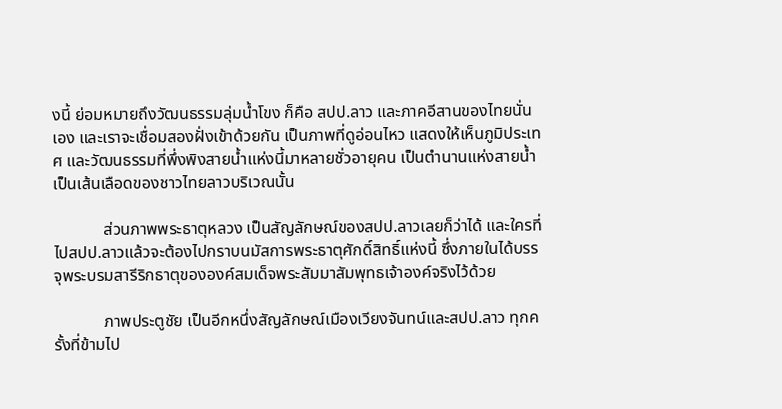งนี้ ย่อมหมายถึงวัฒนธรรมลุ่มน้ำโขง ก็คือ สปป.ลาว และภาคอีสานของไทยนั่นเอง และเราจะเชื่อมสองฝั่งเข้าด้วยกัน เป็นภาพที่ดูอ่อนไหว แสดงให้เห็นภูมิประเทศ และวัฒนธรรมที่พึ่งพิงสายน้ำแห่งนี้มาหลายชั่วอายุคน เป็นตำนานแห่งสายน้ำ เป็นเส้นเลือดของชาวไทยลาวบริเวณนั้น

            ส่วนภาพพระธาตุหลวง เป็นสัญลักษณ์ของสปป.ลาวเลยก็ว่าได้ และใครที่ไปสปป.ลาวแล้วจะต้องไปกราบนมัสการพระธาตุศักดิ์สิทธิ์แห่งนี้ ซึ่งภายในได้บรรจุพระบรมสารีริกธาตุขององค์สมเด็จพระสัมมาสัมพุทธเจ้าองค์จริงไว้ด้วย

            ภาพประตูชัย เป็นอีกหนึ่งสัญลักษณ์เมืองเวียงจันทน์และสปป.ลาว ทุกครั้งที่ข้ามไป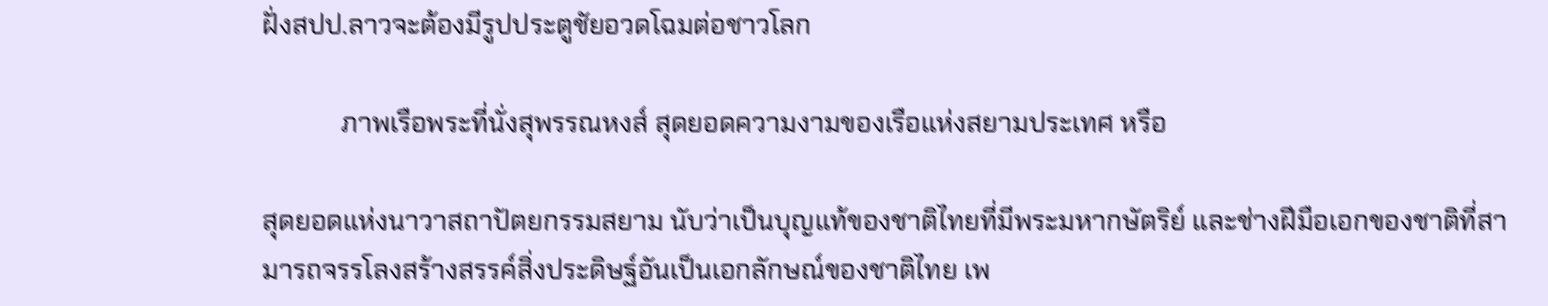ฝั่งสปป.ลาวจะต้องมีรูปประตูชัยอวดโฉมต่อชาวโลก

            ภาพเรือพระที่นั่งสุพรรณหงส์ สุดยอดความงามของเรือแห่งสยามประเทศ หรือ

สุดยอดแห่งนาวาสถาปัตยกรรมสยาม นับว่าเป็นบุญแท้ของชาติไทยที่มีพระมหากษัตริย์ และช่างฝีมือเอกของชาติที่สามารถจรรโลงสร้างสรรค์สิ่งประดิษฐ์อันเป็นเอกลักษณ์ของชาติไทย เพ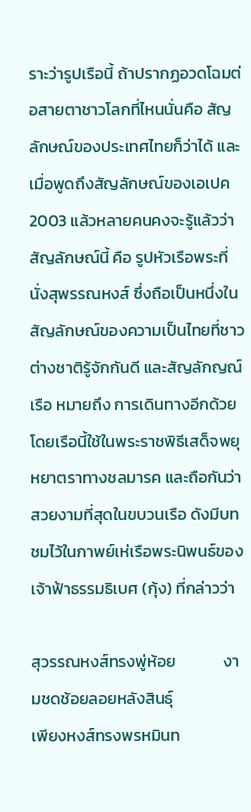ราะว่ารูปเรือนี้ ถ้าปรากฏอวดโฉมต่อสายตาชาวโลกที่ไหนนั่นคือ สัญลักษณ์ของประเทศไทยก็ว่าได้ และเมื่อพูดถึงสัญลักษณ์ของเอเปค 2003 แล้วหลายคนคงจะรู้แล้วว่าสัญลักษณ์นี้ คือ รูปหัวเรือพระที่นั่งสุพรรณหงส์ ซึ่งถือเป็นหนึ่งในสัญลักษณ์ของความเป็นไทยที่ชาวต่างชาติรู้จักกันดี และสัญลักญณ์เรือ หมายถึง การเดินทางอีกด้วย โดยเรือนี้ใช้ในพระราชพิธีเสด็จพยุหยาตราทางชลมารค และถือกันว่าสวยงามที่สุดในขบวนเรือ ดังมีบทชมไว้ในกาพย์เห่เรือพระนิพนธ์ของเจ้าฟ้าธรรมธิเบศ (กุ้ง) ที่กล่าวว่า

สุวรรณหงส์ทรงพู่ห้อย             งามชดช้อยลอยหลังสินธุ์
เพียงหงส์ทรงพรหมินท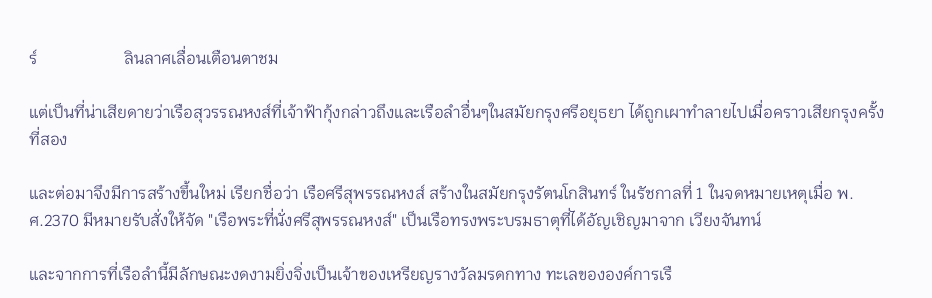ร์                     ลินลาศเลื่อนเตือนตาชม

แต่เป็นที่น่าเสียดายว่าเรือสุวรรณหงส์ที่เจ้าฟ้ากุ้งกล่าวถึงและเรือลำอื่นๆในสมัยกรุงศรีอยุธยา ได้ถูกเผาทำลายไปเมื่อคราวเสียกรุงครั้งที่สอง

และต่อมาจึงมีการสร้างขึ้นใหม่ เรียกชื่อว่า เรือศรีสุพรรณหงส์ สร้างในสมัยกรุงรัตนโกสินทร์ ในรัชกาลที่ 1 ในจดหมายเหตุเมื่อ พ.ศ.2370 มีหมายรับสั่งให้จัด "เรือพระที่นั่งศรีสุพรรณหงส์" เป็นเรือทรงพระบรมธาตุที่ได้อัญเชิญมาจาก เวียงจันทน์

และจากการที่เรือลำนี้มีลักษณะงดงามยิ่งจิ่งเป็นเจ้าของเหรียญรางวัลมรดกทาง ทะเลขององค์การเรื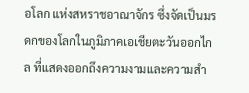อโลก แห่งสหราชอาณาจักร ซึ่งจัดเป็นมรดกของโลกในภูมิภาคเอเชียตะวันออกไกล ที่แสดงออกถึงความงามและความสำ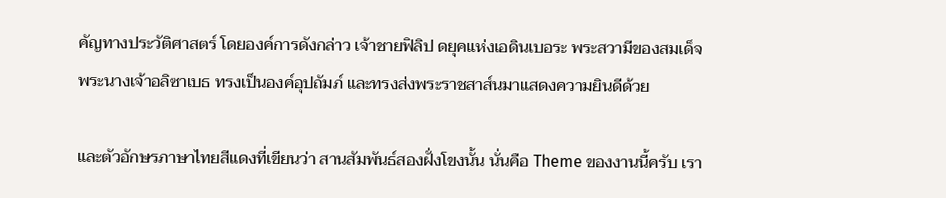คัญทางประวัติศาสตร์ โดยองค์การดังกล่าว เจ้าชายฟิลิป ดยุคแห่งเอดินเบอระ พระสวามีของสมเด็จพระนางเจ้าอลิซาเบธ ทรงเป็นองค์อุปถัมภ์ และทรงส่งพระราชสาส์นมาแสดงความยินดีด้วย

และตัวอักษรภาษาไทยสีแดงที่เขียนว่า สานสัมพันธ์สองฝั่งโขงนั้น นั่นคือ Theme ของงานนี้ครับ เรา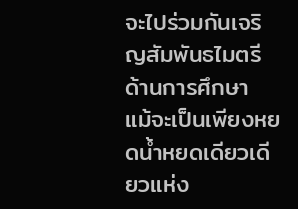จะไปร่วมกันเจริญสัมพันธไมตรีด้านการศึกษา แม้จะเป็นเพียงหยดน้ำหยดเดียวเดียวแห่ง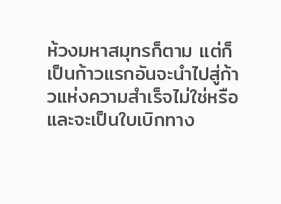ห้วงมหาสมุทรก็ตาม แต่ก็เป็นก้าวแรกอันจะนำไปสู่ก้าวแห่งความสำเร็จไม่ใช่หรือ และจะเป็นใบเบิกทาง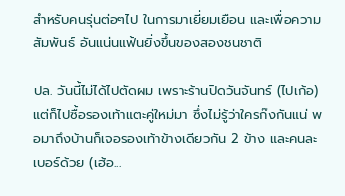สำหรับคนรุ่นต่อๆไป ในการมาเยี่ยมเยือน และเพื่อความสัมพันธ์ อันแน่นแฟ้นยิ่งขึ้นของสองชนชาติ

ปล. วันนี้ไม่ได้ไปตัดผม เพราะร้านปิดวันจันทร์ (ไปเก้อ) แต่ก็ไปซื้อรองเท้าแตะคู่ใหม่มา ซึ่งไม่รู้ว่าใครก๊งกันแน่ พอมาถึงบ้านก็เจอรองเท้าข้างเดียวกัน 2 ข้าง และคนละเบอร์ด้วย (เฮ้อ...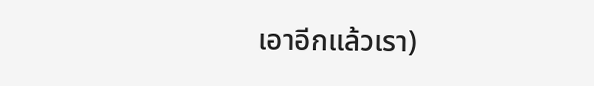เอาอีกแล้วเรา)